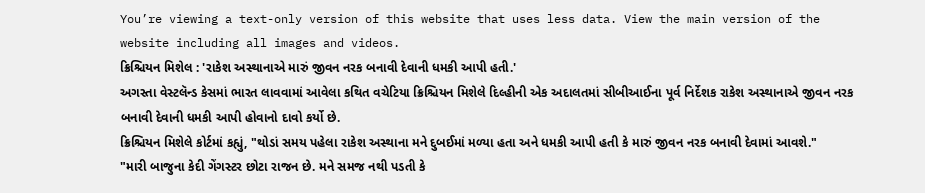You’re viewing a text-only version of this website that uses less data. View the main version of the website including all images and videos.
ક્રિશ્ચિયન મિશેલ : 'રાકેશ અસ્થાનાએ મારું જીવન નરક બનાવી દેવાની ધમકી આપી હતી.'
અગસ્તા વેસ્ટલૅન્ડ કેસમાં ભારત લાવવામાં આવેલા કથિત વચેટિયા ક્રિશ્ચિયન મિશેલે દિલ્હીની એક અદાલતમાં સીબીઆઈના પૂર્વ નિર્દેશક રાકેશ અસ્થાનાએ જીવન નરક બનાવી દેવાની ધમકી આપી હોવાનો દાવો કર્યો છે.
ક્રિશ્ચિયન મિશેલે કોર્ટમાં કહ્યું, "થોડાં સમય પહેલા રાકેશ અસ્થાના મને દુબઈમાં મળ્યા હતા અને ધમકી આપી હતી કે મારું જીવન નરક બનાવી દેવામાં આવશે."
"મારી બાજુના કેદી ગેંગસ્ટર છોટા રાજન છે. મને સમજ નથી પડતી કે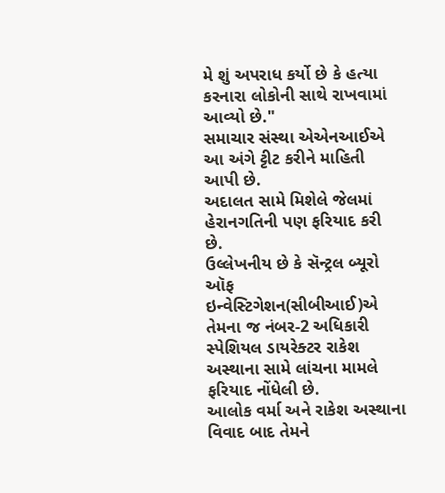મે શું અપરાધ કર્યો છે કે હત્યા કરનારા લોકોની સાથે રાખવામાં આવ્યો છે."
સમાચાર સંસ્થા એએનઆઈએ આ અંગે ટ્ટીટ કરીને માહિતી આપી છે.
અદાલત સામે મિશેલે જેલમાં હેરાનગતિની પણ ફરિયાદ કરી છે.
ઉલ્લેખનીય છે કે સૅન્ટ્રલ બ્યૂરો ઑફ ઇન્વેસ્ટિગેશન(સીબીઆઈ)એ તેમના જ નંબર-2 અધિકારી સ્પેશિયલ ડાયરેક્ટર રાકેશ અસ્થાના સામે લાંચના મામલે ફરિયાદ નોંધેલી છે.
આલોક વર્મા અને રાકેશ અસ્થાના વિવાદ બાદ તેમને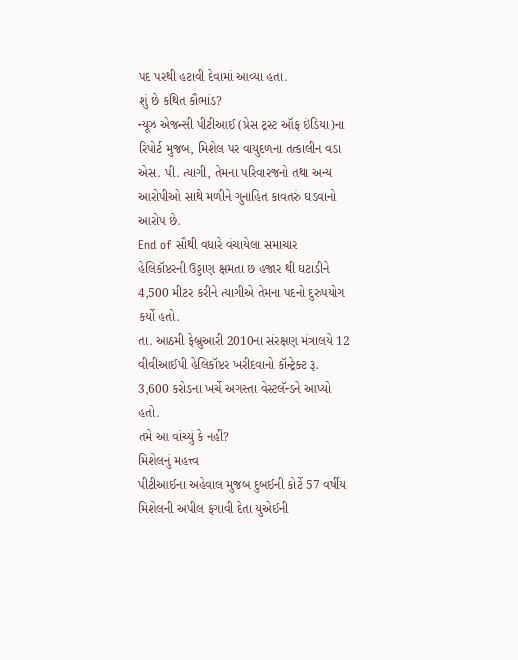પદ પરથી હટાવી દેવામાં આવ્યા હતા.
શું છે કથિત કૌભાંડ?
ન્યૂઝ એજન્સી પીટીઆઈ (પ્રેસ ટ્રસ્ટ ઑફ ઇંડિયા)ના રિપોર્ટ મુજબ, મિશેલ પર વાયુદળના તત્કાલીન વડા એસ. પી. ત્યાગી, તેમના પરિવારજનો તથા અન્ય આરોપીઓ સાથે મળીને ગુનાહિત કાવતરું ઘડવાનો આરોપ છે.
End of સૌથી વધારે વંચાયેલા સમાચાર
હેલિકૉપ્ટરની ઉડ્ડાણ ક્ષમતા છ હજાર થી ઘટાડીને 4,500 મીટર કરીને ત્યાગીએ તેમના પદનો દુરુપયોગ કર્યો હતો.
તા. આઠમી ફેબ્રુઆરી 2010ના સંરક્ષણ મંત્રાલયે 12 વીવીઆઈપી હેલિકૉપ્ટર ખરીદવાનો કૉન્ટ્રેક્ટ રૂ. 3,600 કરોડના ખર્ચે અગસ્તા વેસ્ટલૅન્ડને આપ્યો હતો.
તમે આ વાંચ્યું કે નહીં?
મિશેલનું મહત્ત્વ
પીટીઆઈના અહેવાલ મુજબ દુબઈની કોર્ટે 57 વર્ષીય મિશેલની અપીલ ફગાવી દેતા યુએઈની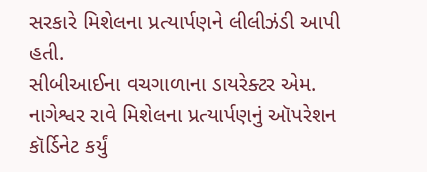સરકારે મિશેલના પ્રત્યાર્પણને લીલીઝંડી આપી હતી.
સીબીઆઈના વચગાળાના ડાયરેક્ટર એમ. નાગેશ્વર રાવે મિશેલના પ્રત્યાર્પણનું ઑપરેશન કૉર્ડિનેટ કર્યું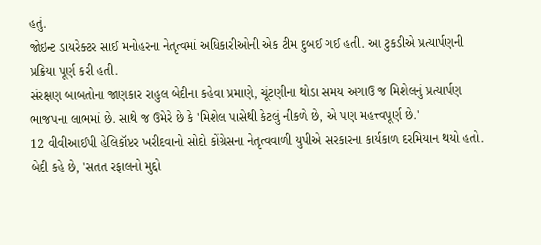હતું.
જોઇન્ટ ડાયરેક્ટર સાઈ મનોહરના નેતૃત્વમાં અધિકારીઓની એક ટીમ દુબઈ ગઈ હતી. આ ટુકડીએ પ્રત્યાર્પણની પ્રક્રિયા પૂર્ણ કરી હતી.
સંરક્ષણ બાબતોના જાણકાર રાહુલ બેદીના કહેવા પ્રમાણે, ચૂંટણીના થોડા સમય અગાઉ જ મિશેલનું પ્રત્યાર્પણ ભાજપના લાભમાં છે. સાથે જ ઉમેરે છે કે 'મિશેલ પાસેથી કેટલું નીકળે છે, એ પણ મહત્ત્વપૂર્ણ છે.'
12 વીવીઆઈપી હેલિકૉપ્ટર ખરીદવાનો સોદો કોંગ્રેસના નેતૃત્વવાળી યુપીએ સરકારના કાર્યકાળ દરમિયાન થયો હતો.
બેદી કહે છે, 'સતત રફાલનો મુદ્દો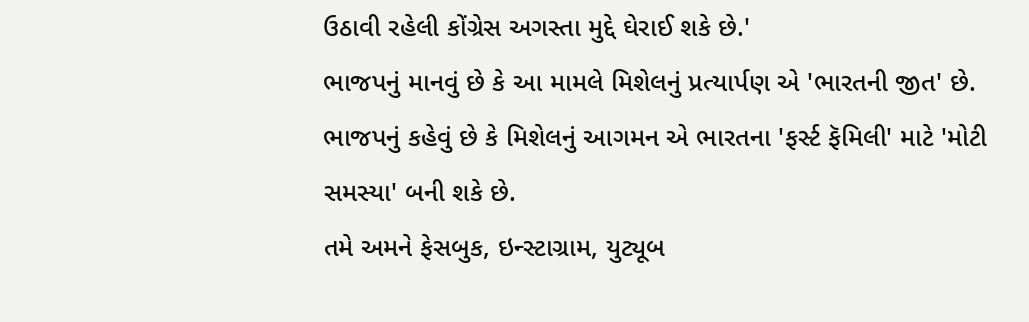ઉઠાવી રહેલી કોંગ્રેસ અગસ્તા મુદ્દે ઘેરાઈ શકે છે.'
ભાજપનું માનવું છે કે આ મામલે મિશેલનું પ્રત્યાર્પણ એ 'ભારતની જીત' છે. ભાજપનું કહેવું છે કે મિશેલનું આગમન એ ભારતના 'ફર્સ્ટ ફૅમિલી' માટે 'મોટી સમસ્યા' બની શકે છે.
તમે અમને ફેસબુક, ઇન્સ્ટાગ્રામ, યુટ્યૂબ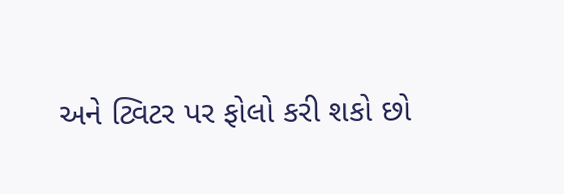અને ટ્વિટર પર ફોલો કરી શકો છો